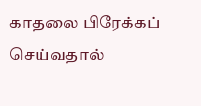காதலை பிரேக்கப் செய்வதால்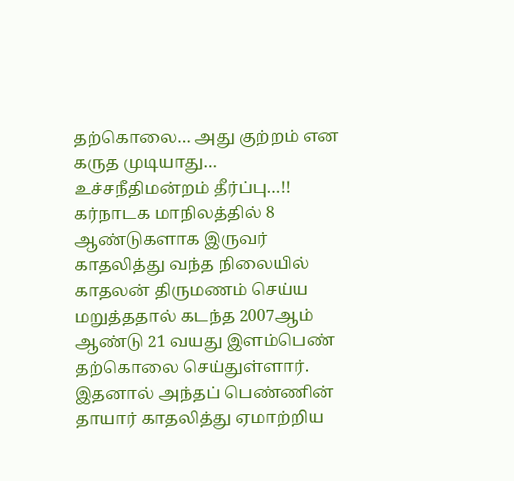தற்கொலை… அது குற்றம் என கருத முடியாது… உச்சநீதிமன்றம் தீர்ப்பு…!!
கர்நாடக மாநிலத்தில் 8 ஆண்டுகளாக இருவர் காதலித்து வந்த நிலையில் காதலன் திருமணம் செய்ய மறுத்ததால் கடந்த 2007ஆம் ஆண்டு 21 வயது இளம்பெண் தற்கொலை செய்துள்ளார். இதனால் அந்தப் பெண்ணின் தாயார் காதலித்து ஏமாற்றிய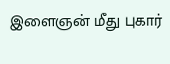இளைஞன் மீது புகார்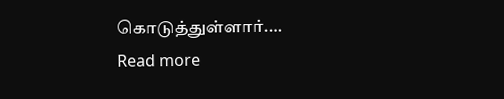கொடுத்துள்ளார்.…
Read more